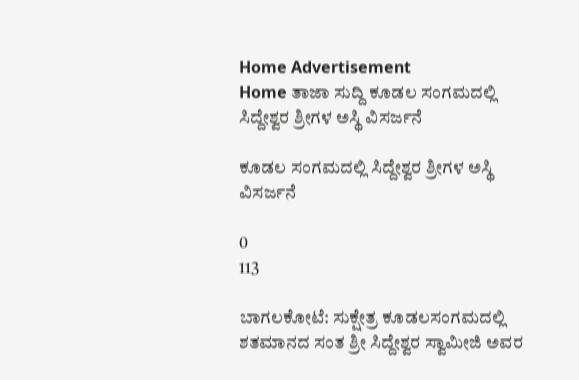Home Advertisement
Home ತಾಜಾ ಸುದ್ದಿ ಕೂಡಲ ಸಂಗಮದಲ್ಲಿ ಸಿದ್ದೇಶ್ವರ ಶ್ರೀಗಳ ಅಸ್ಥಿ ವಿಸರ್ಜನೆ

ಕೂಡಲ ಸಂಗಮದಲ್ಲಿ ಸಿದ್ದೇಶ್ವರ ಶ್ರೀಗಳ ಅಸ್ಥಿ ವಿಸರ್ಜನೆ

0
113

ಬಾಗಲಕೋಟೆ: ಸುಕ್ಷೇತ್ರ ಕೂಡಲಸಂಗಮದಲ್ಲಿ ಶತಮಾನದ ಸಂತ‌ ಶ್ರೀ ಸಿದ್ದೇಶ್ವರ ಸ್ವಾಮೀಜಿ ಅವರ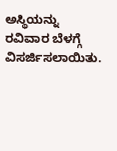ಅಸ್ಥಿಯನ್ನು ರವಿವಾರ ಬೆಳಗ್ಗೆ ವಿಸರ್ಜಿಸಲಾಯಿತು.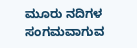ಮೂರು ನದಿಗಳ ಸಂಗಮವಾಗುವ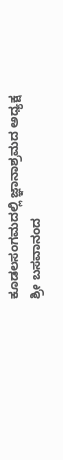ಕೂಡಲಸಂಗಮದಲ್ಲಿ ಜ್ಞಾನಾಶ್ರಮದ ಅಧ್ಯಕ್ಷ ಶ್ರೀ ಬಸವಾನಂದ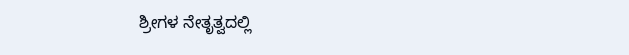ಶ್ರೀಗಳ ನೇತೃತ್ವದಲ್ಲಿ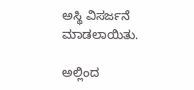ಅಸ್ಥಿ ವಿಸರ್ಜನೆ ಮಾಡಲಾಯಿತು.

ಅಲ್ಲಿಂದ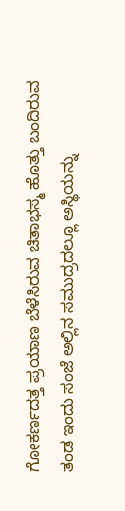ಗೋಕರ್ಣದತ್ತ ಪ್ರಯಾಣ ಬೆಳೆಸಿರುವ ಚಿತಾಭಸ್ಮ ಹೊತ್ತು ಬಂದಿರುವ ತಂಡ ಇಂದು ಸಂಜೆ ಅಲ್ಲಿನ ಸಮುದ್ರದಲ್ಲೂ ಅಸ್ಥಿಯನ್ನು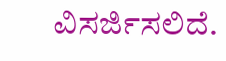ವಿಸರ್ಜಿಸಲಿದೆ.